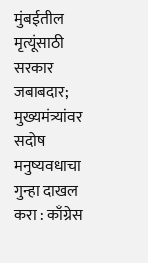मुंबईतील मृत्यूंसाठी सरकार जबाबदार; मुख्यमंत्र्यांवर सदोष मनुष्यवधाचा गुन्हा दाखल करा : काँग्रेस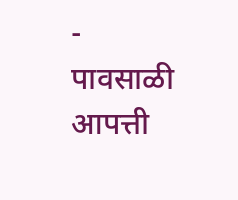-
पावसाळी आपत्ती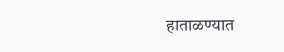हाताळण्यात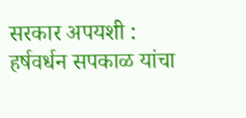सरकार अपयशी : हर्षवर्धन सपकाळ यांचा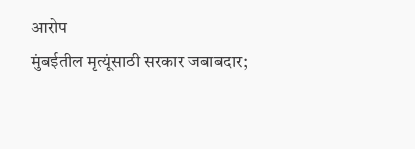आरोप
मुंबईतील मृत्यूंसाठी सरकार जबाबदार;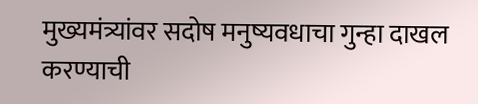मुख्यमंत्र्यांवर सदोष मनुष्यवधाचा गुन्हा दाखल करण्याची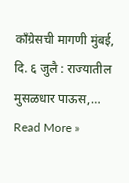काँग्रेसची मागणी मुंबई, दि. ६ जुलै : राज्यातील मुसळधार पाऊस,…
Read More »